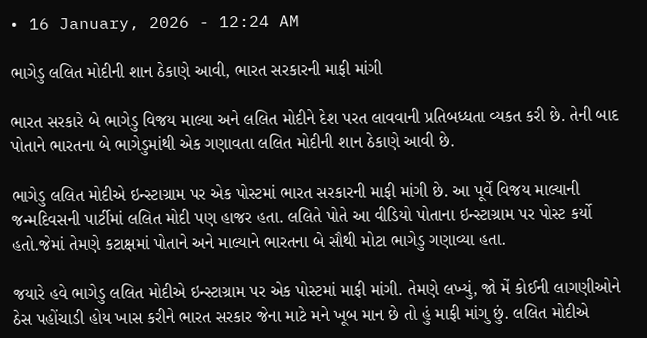• 16 January, 2026 - 12:24 AM

ભાગેડુ લલિત મોદીની શાન ઠેકાણે આવી, ભારત સરકારની માફી માંગી

ભારત સરકારે બે ભાગેડુ વિજય માલ્યા અને લલિત મોદીને દેશ પરત લાવવાની પ્રતિબધ્ધતા વ્યકત કરી છે. તેની બાદ પોતાને ભારતના બે ભાગેડુમાંથી એક ગણાવતા લલિત મોદીની શાન ઠેકાણે આવી છે.

ભાગેડુ લલિત મોદીએ ઇન્સ્ટાગ્રામ પર એક પોસ્ટમાં ભારત સરકારની માફી માંગી છે. આ પૂર્વે વિજય માલ્યાની જન્મદિવસની પાર્ટીમાં લલિત મોદી પણ હાજર હતા. લલિતે પોતે આ વીડિયો પોતાના ઇન્સ્ટાગ્રામ પર પોસ્ટ કર્યો હતો.જેમાં તેમણે કટાક્ષમાં પોતાને અને માલ્યાને ભારતના બે સૌથી મોટા ભાગેડુ ગણાવ્યા હતા.

જયારે હવે ભાગેડુ લલિત મોદીએ ઇન્સ્ટાગ્રામ પર એક પોસ્ટમાં માફી માંગી. તેમણે લખ્યું, જો મેં કોઈની લાગણીઓને ઠેસ પહોંચાડી હોય ખાસ કરીને ભારત સરકાર જેના માટે મને ખૂબ માન છે તો હું માફી માંગુ છું. લલિત મોદીએ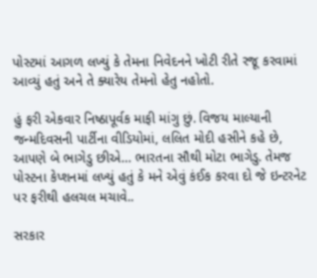પોસ્ટમાં આગળ લખ્યું કે તેમના નિવેદનને ખોટી રીતે રજૂ કરવામાં આવ્યું હતું અને તે ક્યારેય તેમનો હેતુ નહોતો.

હું ફરી એકવાર નિષ્ઠાપૂર્વક માફી માંગુ છું. વિજય માલ્યાની જન્મદિવસની પાર્ટીના વીડિયોમાં, લલિત મોદી હસીને કહે છે, આપણે બે ભાગેડુ છીએ… ભારતના સૌથી મોટા ભાગેડુ. તેમજ પોસ્ટના કેપ્શનમાં લખ્યું હતું કે મને એવું કંઈક કરવા દો જે ઇન્ટરનેટ પર ફરીથી હલચલ મચાવે..

સરકાર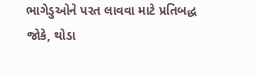ભાગેડુઓને પરત લાવવા માટે પ્રતિબદ્ધ
જોકે, થોડા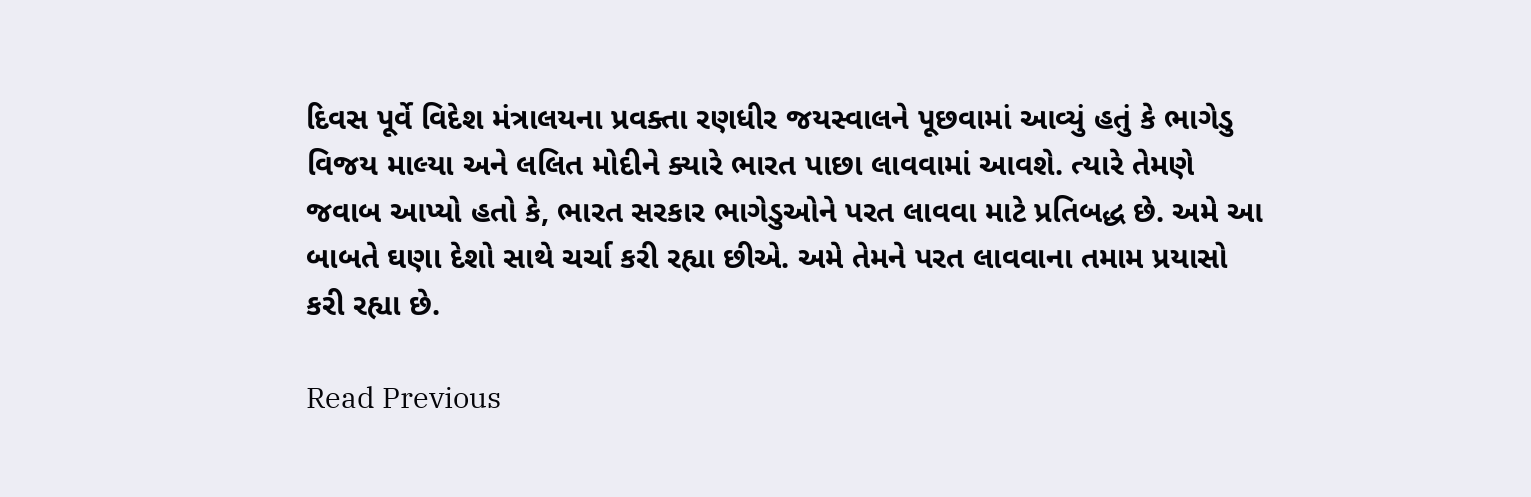દિવસ પૂર્વે વિદેશ મંત્રાલયના પ્રવક્તા રણધીર જયસ્વાલને પૂછવામાં આવ્યું હતું કે ભાગેડુ વિજય માલ્યા અને લલિત મોદીને ક્યારે ભારત પાછા લાવવામાં આવશે. ત્યારે તેમણે જવાબ આપ્યો હતો કે, ભારત સરકાર ભાગેડુઓને પરત લાવવા માટે પ્રતિબદ્ધ છે. અમે આ બાબતે ઘણા દેશો સાથે ચર્ચા કરી રહ્યા છીએ. અમે તેમને પરત લાવવાના તમામ પ્રયાસો કરી રહ્યા છે.

Read Previous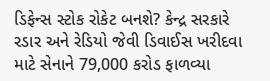ડિફેન્સ સ્ટોક રોકેટ બનશે? કેન્દ્ર સરકારે રડાર અને રેડિયો જેવી ડિવાઈસ ખરીદવા માટે સેનાને 79,000 કરોડ ફાળવ્યા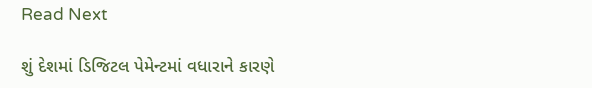Read Next

શું દેશમાં ડિજિટલ પેમેન્ટમાં વધારાને કારણે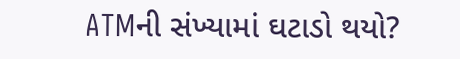ATMની સંખ્યામાં ઘટાડો થયો?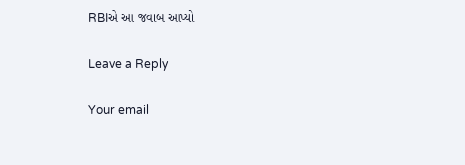RBIએ આ જવાબ આપ્યો

Leave a Reply

Your email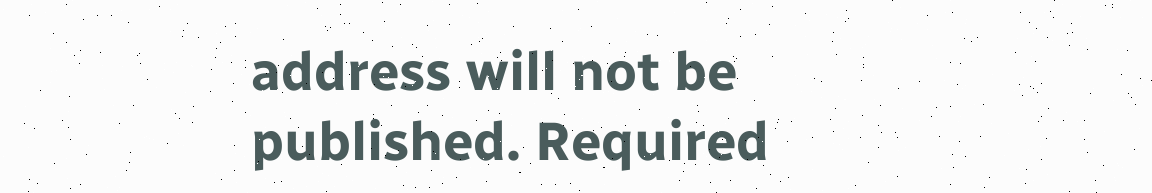address will not be published. Required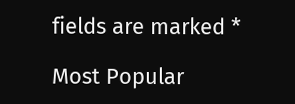fields are marked *

Most Popular